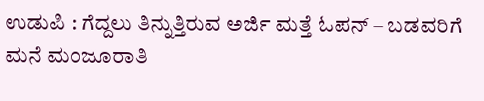ಉಡುಪಿ : ಗೆದ್ದಲು ತಿನ್ನುತ್ತಿರುವ ಅರ್ಜಿ ಮತ್ತೆ ಓಪನ್ – ಬಡವರಿಗೆ ಮನೆ ಮಂಜೂರಾತಿ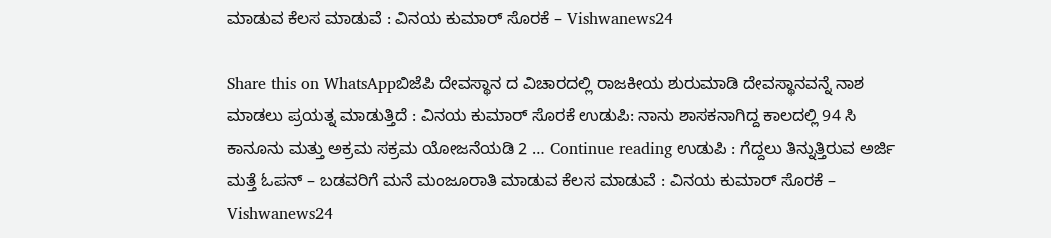ಮಾಡುವ ಕೆಲಸ ಮಾಡುವೆ : ವಿನಯ ಕುಮಾರ್ ಸೊರಕೆ – Vishwanews24

Share this on WhatsAppಬಿಜೆಪಿ ದೇವಸ್ಥಾನ ದ ವಿಚಾರದಲ್ಲಿ ರಾಜಕೀಯ ಶುರುಮಾಡಿ ದೇವಸ್ಥಾನವನ್ನೆ ನಾಶ ಮಾಡಲು ಪ್ರಯತ್ನ ಮಾಡುತ್ತಿದೆ : ವಿನಯ ಕುಮಾರ್ ಸೊರಕೆ ಉಡುಪಿ: ನಾನು ಶಾಸಕನಾಗಿದ್ದ ಕಾಲದಲ್ಲಿ 94 ಸಿ ಕಾನೂನು ಮತ್ತು ಅಕ್ರಮ‌ ಸಕ್ರಮ ಯೋಜನೆಯಡಿ 2 … Continue reading ಉಡುಪಿ : ಗೆದ್ದಲು ತಿನ್ನುತ್ತಿರುವ ಅರ್ಜಿ ಮತ್ತೆ ಓಪನ್ – ಬಡವರಿಗೆ ಮನೆ ಮಂಜೂರಾತಿ ಮಾಡುವ ಕೆಲಸ ಮಾಡುವೆ : ವಿನಯ ಕುಮಾರ್ ಸೊರಕೆ – Vishwanews24